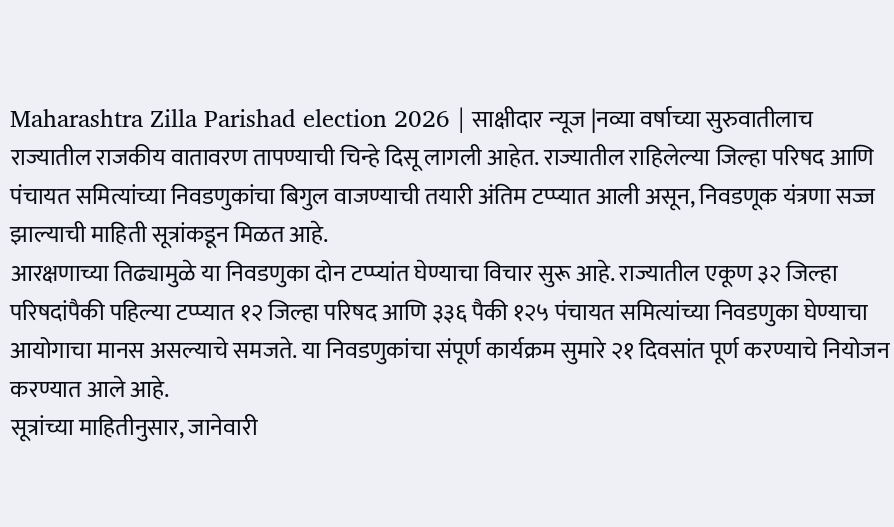Maharashtra Zilla Parishad election 2026 | साक्षीदार न्यूज |नव्या वर्षाच्या सुरुवातीलाच राज्यातील राजकीय वातावरण तापण्याची चिन्हे दिसू लागली आहेत. राज्यातील राहिलेल्या जिल्हा परिषद आणि पंचायत समित्यांच्या निवडणुकांचा बिगुल वाजण्याची तयारी अंतिम टप्प्यात आली असून, निवडणूक यंत्रणा सज्ज झाल्याची माहिती सूत्रांकडून मिळत आहे.
आरक्षणाच्या तिढ्यामुळे या निवडणुका दोन टप्प्यांत घेण्याचा विचार सुरू आहे. राज्यातील एकूण ३२ जिल्हा परिषदांपैकी पहिल्या टप्प्यात १२ जिल्हा परिषद आणि ३३६ पैकी १२५ पंचायत समित्यांच्या निवडणुका घेण्याचा आयोगाचा मानस असल्याचे समजते. या निवडणुकांचा संपूर्ण कार्यक्रम सुमारे २१ दिवसांत पूर्ण करण्याचे नियोजन करण्यात आले आहे.
सूत्रांच्या माहितीनुसार, जानेवारी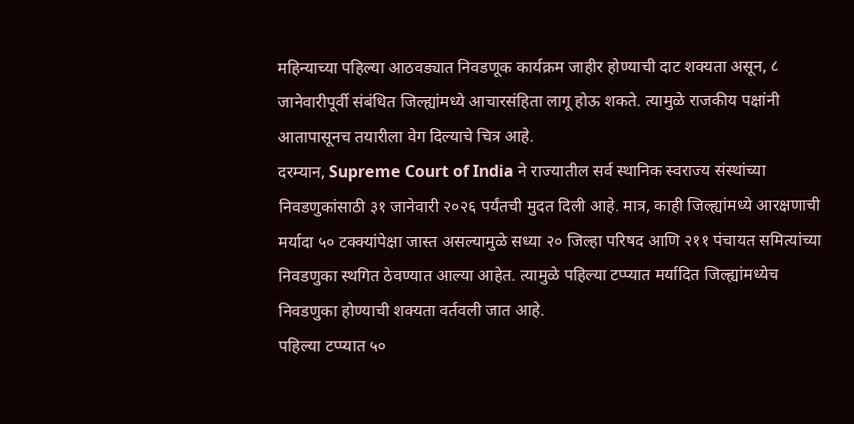महिन्याच्या पहिल्या आठवड्यात निवडणूक कार्यक्रम जाहीर होण्याची दाट शक्यता असून, ८ जानेवारीपूर्वी संबंधित जिल्ह्यांमध्ये आचारसंहिता लागू होऊ शकते. त्यामुळे राजकीय पक्षांनी आतापासूनच तयारीला वेग दिल्याचे चित्र आहे.
दरम्यान, Supreme Court of India ने राज्यातील सर्व स्थानिक स्वराज्य संस्थांच्या निवडणुकांसाठी ३१ जानेवारी २०२६ पर्यंतची मुदत दिली आहे. मात्र, काही जिल्ह्यांमध्ये आरक्षणाची मर्यादा ५० टक्क्यांपेक्षा जास्त असल्यामुळे सध्या २० जिल्हा परिषद आणि २११ पंचायत समित्यांच्या निवडणुका स्थगित ठेवण्यात आल्या आहेत. त्यामुळे पहिल्या टप्प्यात मर्यादित जिल्ह्यांमध्येच निवडणुका होण्याची शक्यता वर्तवली जात आहे.
पहिल्या टप्प्यात ५०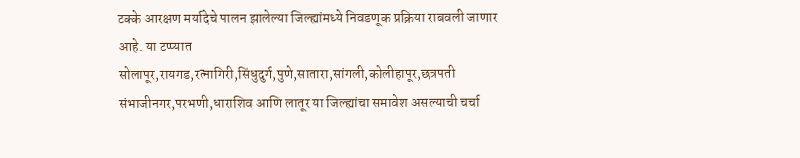टक्के आरक्षण मर्यादेचे पालन झालेल्या जिल्ह्यांमध्ये निवडणूक प्रक्रिया राबवली जाणार आहे. या टप्प्यात सोलापूर,रायगड,रत्नागिरी,सिंधुदुर्ग,पुणे,सातारा,सांगली,कोलीहापूर,छत्रपती संभाजीनगर,परभणी,धाराशिव आणि लातूर या जिल्ह्यांचा समावेश असल्याची चर्चा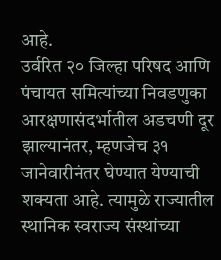आहे.
उर्वरित २० जिल्हा परिषद आणि पंचायत समित्यांच्या निवडणुका आरक्षणासंदर्भातील अडचणी दूर झाल्यानंतर, म्हणजेच ३१ जानेवारीनंतर घेण्यात येण्याची शक्यता आहे. त्यामुळे राज्यातील स्थानिक स्वराज्य संस्थांच्या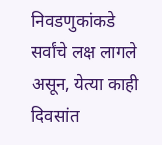निवडणुकांकडे सर्वांचे लक्ष लागले असून, येत्या काही दिवसांत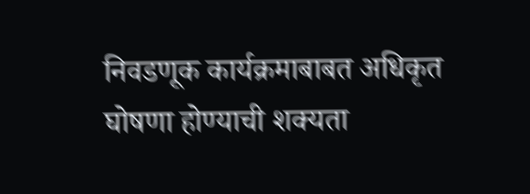निवडणूक कार्यक्रमाबाबत अधिकृत घोषणा होण्याची शक्यता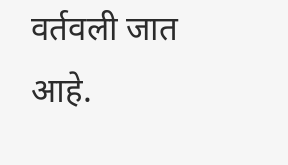वर्तवली जात आहे.